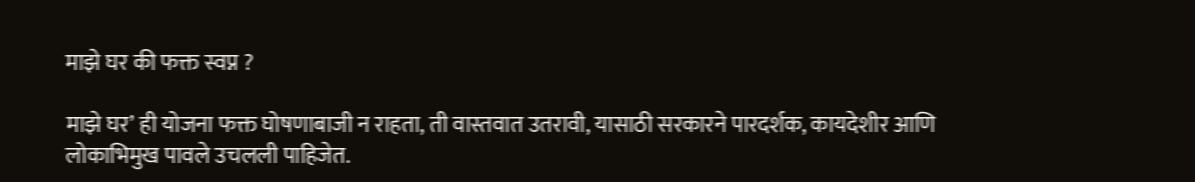माझे घर की फक्त स्वप्न ?

माझे घर’ ही योजना फक्त घोषणाबाजी न राहता, ती वास्तवात उतरावी, यासाठी सरकारने पारदर्शक, कायदेशीर आणि लोकाभिमुख पावले उचलली पाहिजेत.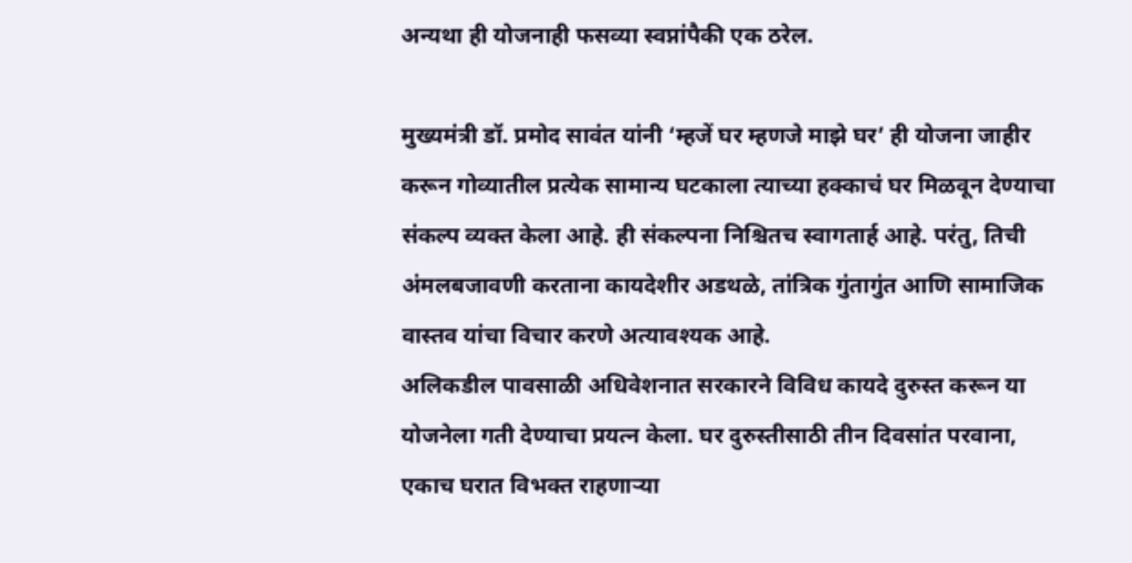अन्यथा ही योजनाही फसव्या स्वप्नांपैकी एक ठरेल.

मुख्यमंत्री डॉ. प्रमोद सावंत यांनी ‘म्हजें घर म्हणजे माझे घर’ ही योजना जाहीर करून गोव्यातील प्रत्येक सामान्य घटकाला त्याच्या हक्काचं घर मिळवून देण्याचा संकल्प व्यक्त केला आहे. ही संकल्पना निश्चितच स्वागतार्ह आहे. परंतु, तिची अंमलबजावणी करताना कायदेशीर अडथळे, तांत्रिक गुंतागुंत आणि सामाजिक वास्तव यांचा विचार करणे अत्यावश्यक आहे.
अलिकडील पावसाळी अधिवेशनात सरकारने विविध कायदे दुरुस्त करून या योजनेला गती देण्याचा प्रयत्न केला. घर दुरुस्तीसाठी तीन दिवसांत परवाना, एकाच घरात विभक्त राहणाऱ्या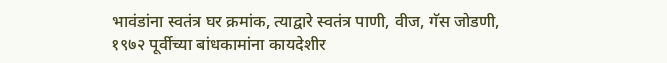भावंडांना स्वतंत्र घर क्रमांक, त्याद्वारे स्वतंत्र पाणी, वीज, गॅस जोडणी, १९७२ पूर्वीच्या बांधकामांना कायदेशीर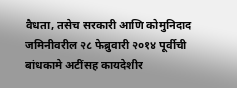वैधता, तसेच सरकारी आणि कोमुनिदाद जमिनीवरील २८ फेब्रुवारी २०१४ पूर्वीची बांधकामे अटींसह कायदेशीर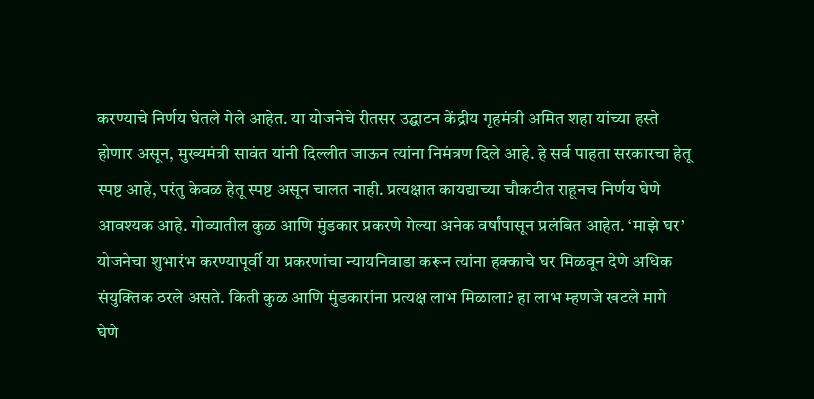करण्याचे निर्णय घेतले गेले आहेत. या योजनेचे रीतसर उद्घाटन केंद्रीय गृहमंत्री अमित शहा यांच्या हस्ते होणार असून, मुख्यमंत्री सावंत यांनी दिल्लीत जाऊन त्यांना निमंत्रण दिले आहे. हे सर्व पाहता सरकारचा हेतू स्पष्ट आहे, परंतु केवळ हेतू स्पष्ट असून चालत नाही. प्रत्यक्षात कायद्याच्या चौकटीत राहूनच निर्णय घेणे आवश्यक आहे. गोव्यातील कुळ आणि मुंडकार प्रकरणे गेल्या अनेक वर्षांपासून प्रलंबित आहेत. ‘माझे घर’ योजनेचा शुभारंभ करण्यापूर्वी या प्रकरणांचा न्यायनिवाडा करून त्यांना हक्काचे घर मिळवून देणे अधिक संयुक्तिक ठरले असते. किती कुळ आणि मुंडकारांना प्रत्यक्ष लाभ मिळाला? हा लाभ म्हणजे खटले मागे घेणे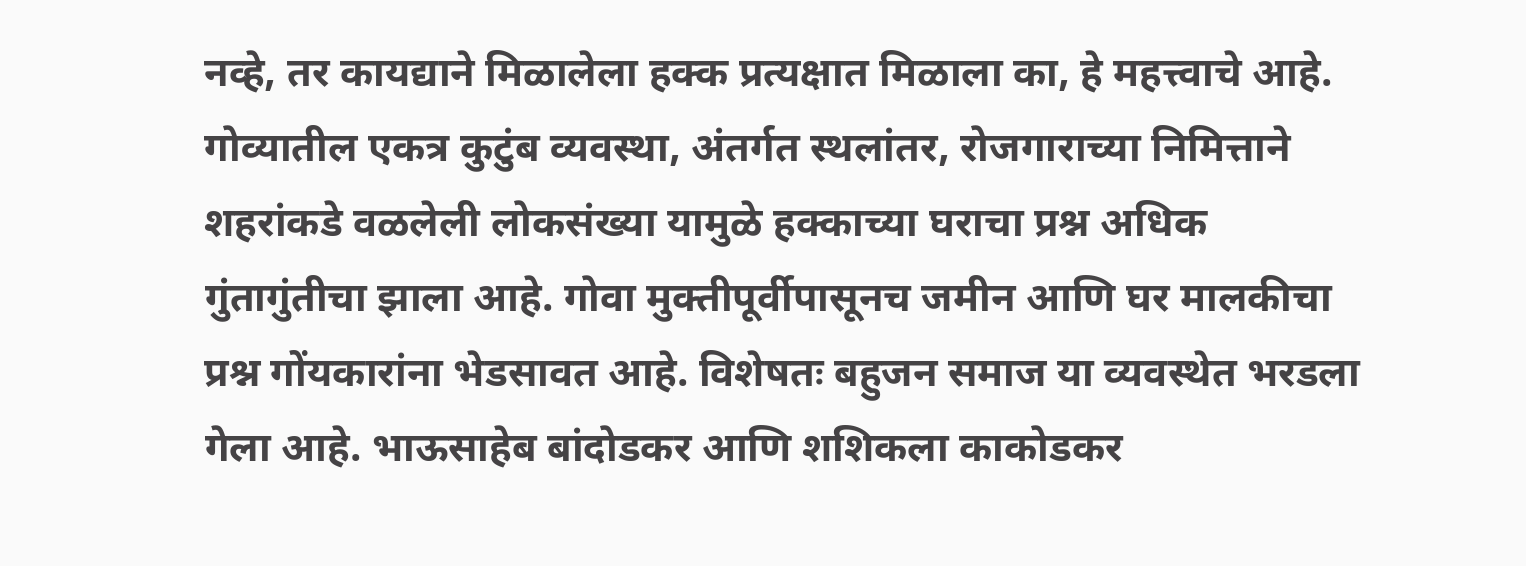नव्हे, तर कायद्याने मिळालेला हक्क प्रत्यक्षात मिळाला का, हे महत्त्वाचे आहे. गोव्यातील एकत्र कुटुंब व्यवस्था, अंतर्गत स्थलांतर, रोजगाराच्या निमित्ताने शहरांकडे वळलेली लोकसंख्या यामुळे हक्काच्या घराचा प्रश्न अधिक गुंतागुंतीचा झाला आहे. गोवा मुक्तीपूर्वीपासूनच जमीन आणि घर मालकीचा प्रश्न गोंयकारांना भेडसावत आहे. विशेषतः बहुजन समाज या व्यवस्थेत भरडला गेला आहे. भाऊसाहेब बांदोडकर आणि शशिकला काकोडकर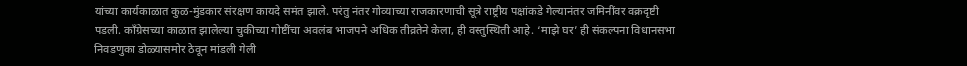यांच्या कार्यकाळात कुळ-मुंडकार संरक्षण कायदे समंत झाले. परंतु नंतर गोव्याच्या राजकारणाची सूत्रे राष्ट्रीय पक्षांकडे गेल्यानंतर जमिनींवर वक्रदृष्टी पडली. काँग्रेसच्या काळात झालेल्या चुकीच्या गोष्टींचा अवलंब भाजपने अधिक तीव्रतेने केला, ही वस्तुस्थिती आहे. ‘माझे घर’ ही संकल्पना विधानसभा निवडणुका डोळ्यासमोर ठेवून मांडली गेली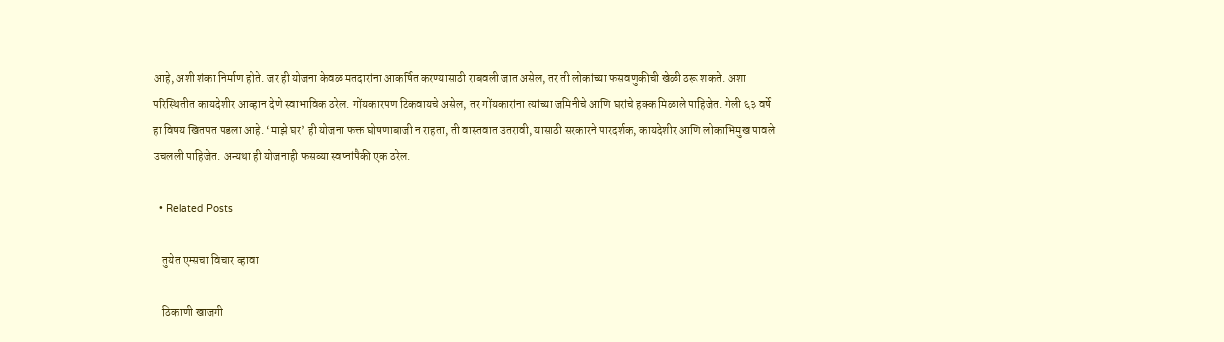आहे, अशी शंका निर्माण होते. जर ही योजना केवळ मतदारांना आकर्षित करण्यासाठी राबवली जात असेल, तर ती लोकांच्या फसवणुकीची खेळी ठरू शकते. अशा परिस्थितीत कायदेशीर आव्हान देणे स्वाभाविक ठरेल. गोंयकारपण टिकवायचे असेल, तर गोंयकारांना त्यांच्या जमिनीचे आणि घरांचे हक्क मिळाले पाहिजेत. गेली ६३ वर्षे हा विषय खितपत पडला आहे. ‘माझे घर’ ही योजना फक्त घोषणाबाजी न राहता, ती वास्तवात उतरावी, यासाठी सरकारने पारदर्शक, कायदेशीर आणि लोकाभिमुख पावले उचलली पाहिजेत. अन्यथा ही योजनाही फसव्या स्वप्नांपैकी एक ठरेल.

  • Related Posts

    तुयेत एम्सचा विचार व्हावा

    ठिकाणी खाजगी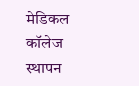मेडिकल कॉलेज स्थापन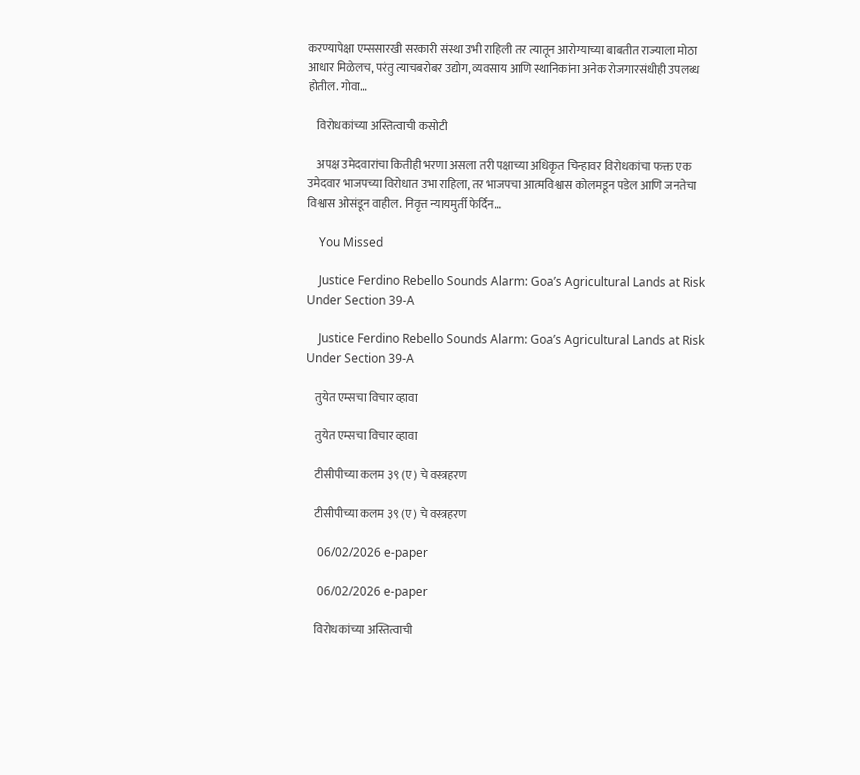करण्यापेक्षा एम्ससारखी सरकारी संस्था उभी राहिली तर त्यातून आरोग्याच्या बाबतीत राज्याला मोठा आधार मिळेलच, परंतु त्याचबरोबर उद्योग, व्यवसाय आणि स्थानिकांना अनेक रोजगारसंधीही उपलब्ध होतील. गोवा…

    विरोधकांच्या अस्तित्वाची कसोटी

    अपक्ष उमेदवारांचा कितीही भरणा असला तरी पक्षाच्या अधिकृत चिन्हावर विरोधकांचा फक्त एक उमेदवार भाजपच्या विरोधात उभा राहिला, तर भाजपचा आत्मविश्वास कोलमडून पडेल आणि जनतेचा विश्वास ओसंडून वाहील. निवृत्त न्यायमुर्ती फेर्दिन…

    You Missed

    Justice Ferdino Rebello Sounds Alarm: Goa’s Agricultural Lands at Risk Under Section 39-A

    Justice Ferdino Rebello Sounds Alarm: Goa’s Agricultural Lands at Risk Under Section 39-A

    तुयेत एम्सचा विचार व्हावा

    तुयेत एम्सचा विचार व्हावा

    टीसीपीच्या कलम ३९ (ए) चे वस्त्रहरण

    टीसीपीच्या कलम ३९ (ए) चे वस्त्रहरण

    06/02/2026 e-paper

    06/02/2026 e-paper

    विरोधकांच्या अस्तित्वाची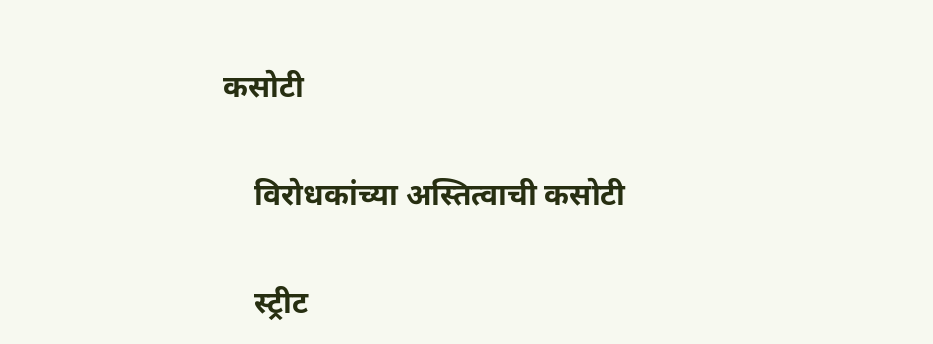कसोटी

    विरोधकांच्या अस्तित्वाची कसोटी

    स्ट्रीट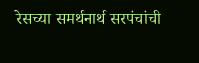रेसच्या समर्थनार्थ सरपंचांची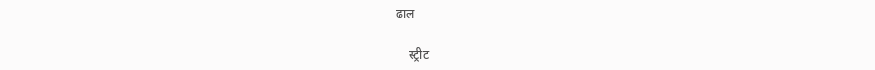ढाल

    स्ट्रीट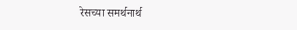रेसच्या समर्थनार्थ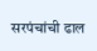सरपंचांची ढाल